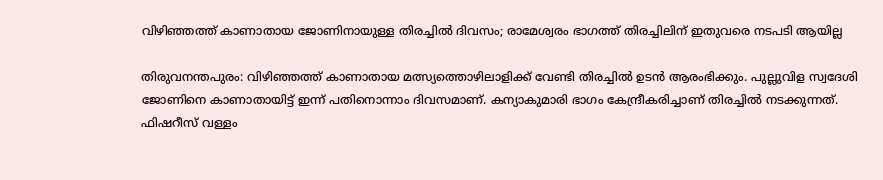വിഴിഞ്ഞത്ത് കാണാതായ ജോണിനായുള്ള തിരച്ചില്‍ ദിവസം; രാമേശ്വരം ഭാഗത്ത് തിരച്ചിലിന് ഇതുവരെ നടപടി ആയില്ല

തിരുവനന്തപുരം: വിഴിഞ്ഞത്ത് കാണാതായ മത്സ്യത്തൊഴിലാളിക്ക് വേണ്ടി തിരച്ചില്‍ ഉടന്‍ ആരംഭിക്കും. പുല്ലുവിള സ്വദേശി ജോണിനെ കാണാതായിട്ട് ഇന്ന് പതിനൊന്നാം ദിവസമാണ്. കന്യാകുമാരി ഭാഗം കേന്ദ്രീകരിച്ചാണ് തിരച്ചില്‍ നടക്കുന്നത്. ഫിഷറീസ് വള്ളം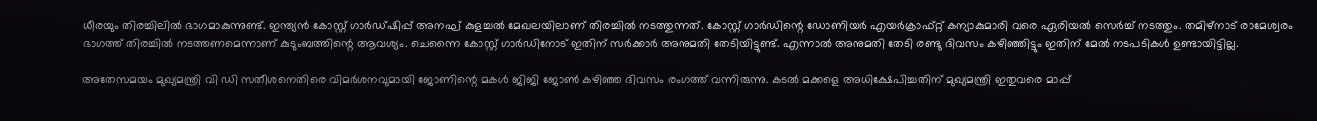ധീരയും തിരച്ചിലില്‍ ഭാഗമാകുന്നുണ്ട്. ഇന്ത്യന്‍ കോസ്റ്റ് ഗാര്‍ഡ്ഷിപ്പ് അനഘ് കുളച്ചല്‍ മേഖലയിലാണ് തിരച്ചില്‍ നടത്തുന്നത്. കോസ്റ്റ് ഗാര്‍ഡിന്റെ ഡോണിയര്‍ എയര്‍ക്രാഫ്റ്റ് കന്യാകുമാരി വരെ ഏരിയല്‍ സെര്‍ച്ച് നടത്തും. തമിഴ്‌നാട് രാമേശ്വരം ഭാഗത്ത് തിരച്ചില്‍ നടത്തണമെന്നാണ് കുടുംബത്തിന്റെ ആവശ്യം. ചെന്നൈ കോസ്റ്റ് ഗാര്‍ഡിനോട് ഇതിന് സര്‍ക്കാര്‍ അനുമതി തേടിയിട്ടുണ്ട്. എന്നാല്‍ അനുമതി തേടി രണ്ടു ദിവസം കഴിഞ്ഞിട്ടും ഇതിന് മേല്‍ നടപടികള്‍ ഉണ്ടായിട്ടില്ല.

അതേസമയം മുഖ്യമന്ത്രി വി ഡി സതീശനെതിരെ വിമര്‍ശനവുമായി ജോണിന്റെ മകള്‍ ജിജി ജോണ്‍ കഴിഞ്ഞ ദിവസം രംഗത്ത് വന്നിരുന്നു. കടല്‍ മക്കളെ അധിക്ഷേപിച്ചതിന് മുഖ്യമന്ത്രി ഇതുവരെ മാപ്പ്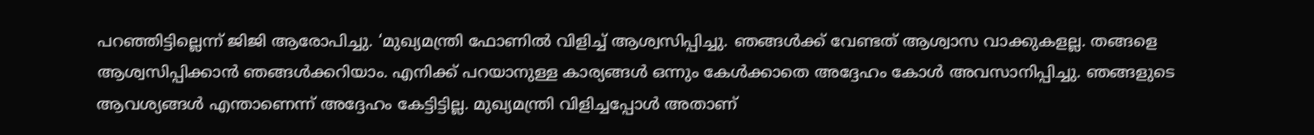പറഞ്ഞിട്ടില്ലെന്ന് ജിജി ആരോപിച്ചു. ‘മുഖ്യമന്ത്രി ഫോണില്‍ വിളിച്ച് ആശ്വസിപ്പിച്ചു. ഞങ്ങള്‍ക്ക് വേണ്ടത് ആശ്വാസ വാക്കുകളല്ല. തങ്ങളെ ആശ്വസിപ്പിക്കാന്‍ ഞങ്ങള്‍ക്കറിയാം. എനിക്ക് പറയാനുള്ള കാര്യങ്ങള്‍ ഒന്നും കേള്‍ക്കാതെ അദ്ദേഹം കോള്‍ അവസാനിപ്പിച്ചു. ഞങ്ങളുടെ ആവശ്യങ്ങള്‍ എന്താണെന്ന് അദ്ദേഹം കേട്ടിട്ടില്ല. മുഖ്യമന്ത്രി വിളിച്ചപ്പോള്‍ അതാണ്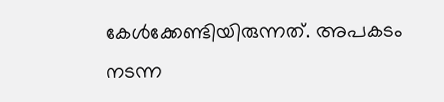കേള്‍ക്കേണ്ടിയിരുന്നത്. അപകടം നടന്ന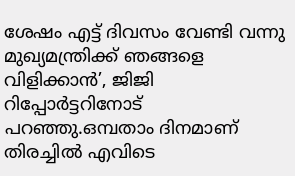ശേഷം എട്ട് ദിവസം വേണ്ടി വന്നു മുഖ്യമന്ത്രിക്ക് ഞങ്ങളെ വിളിക്കാന്‍’, ജിജി റിപ്പോര്‍ട്ടറിനോട് പറഞ്ഞു.ഒമ്പതാം ദിനമാണ് തിരച്ചില്‍ എവിടെ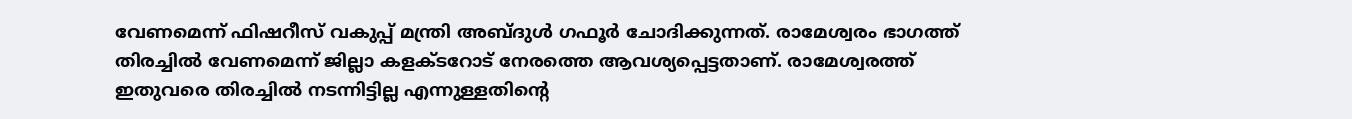വേണമെന്ന് ഫിഷറീസ് വകുപ്പ് മന്ത്രി അബ്ദുള്‍ ഗഫൂര്‍ ചോദിക്കുന്നത്. രാമേശ്വരം ഭാഗത്ത് തിരച്ചില്‍ വേണമെന്ന് ജില്ലാ കളക്ടറോട് നേരത്തെ ആവശ്യപ്പെട്ടതാണ്. രാമേശ്വരത്ത് ഇതുവരെ തിരച്ചില്‍ നടന്നിട്ടില്ല എന്നുള്ളതിന്റെ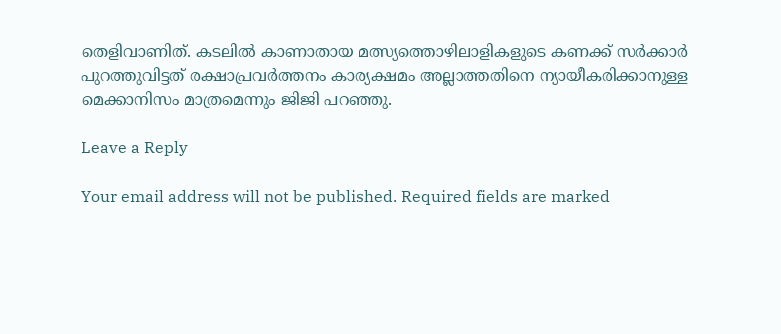തെളിവാണിത്. കടലില്‍ കാണാതായ മത്സ്യത്തൊഴിലാളികളുടെ കണക്ക് സര്‍ക്കാര്‍ പുറത്തുവിട്ടത് രക്ഷാപ്രവര്‍ത്തനം കാര്യക്ഷമം അല്ലാത്തതിനെ ന്യായീകരിക്കാനുള്ള മെക്കാനിസം മാത്രമെന്നും ജിജി പറഞ്ഞു.

Leave a Reply

Your email address will not be published. Required fields are marked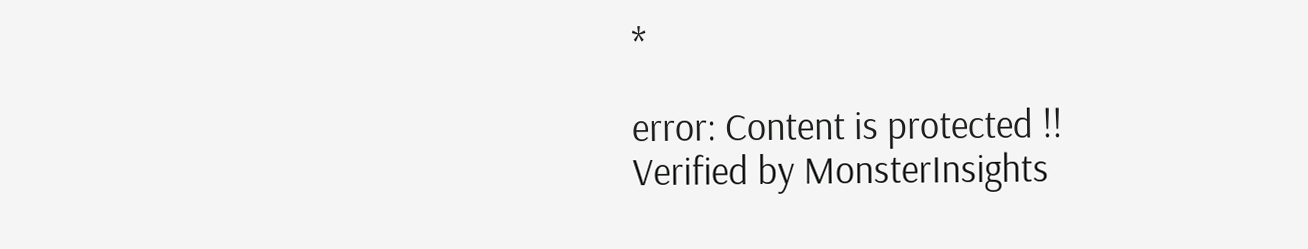*

error: Content is protected !!
Verified by MonsterInsights